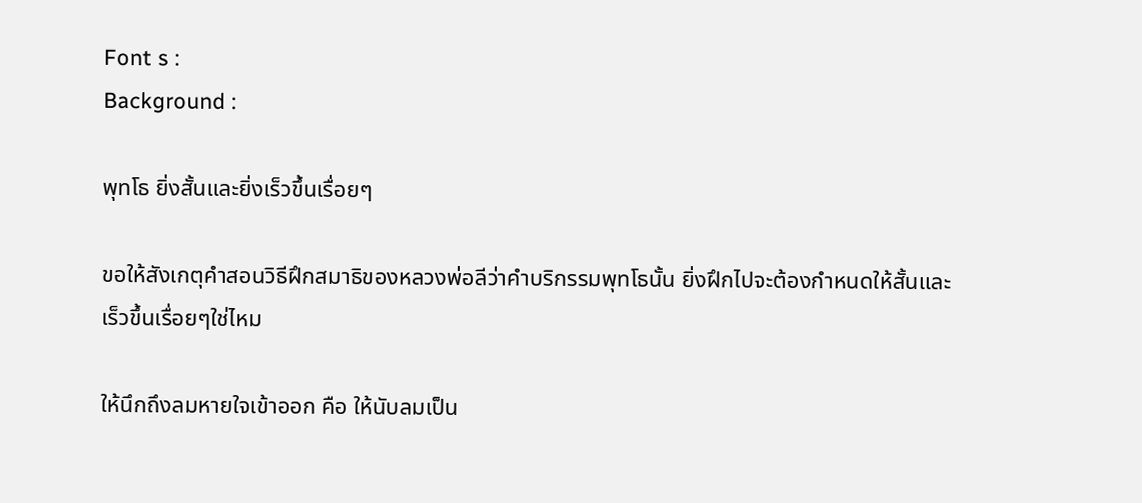Font s :
Background :

พุทโธ ยิ่งสั้นและยิ่งเร็วขึ้นเรื่อยๆ

ขอให้สังเกตุคำสอนวิธีฝึกสมาธิของหลวงพ่อลีว่าคำบริกรรมพุทโธนั้น ยิ่งฝึกไปจะต้องกำหนดให้สั้นและเร็วขึ้นเรื่อยๆใช่ไหม

ให้นึกถึงลมหายใจเข้าออก คือ ให้นับลมเป็น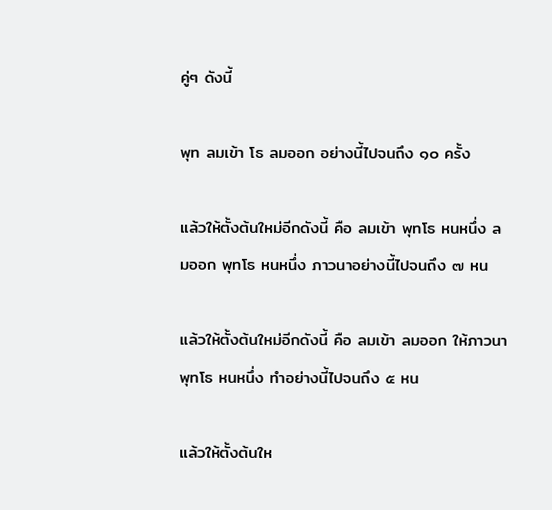คู่ๆ ดังนี้

พุท ลมเข้า โธ ลมออก อย่างนี้ไปจนถึง ๑๐ ครั้ง

แล้วให้ตั้งต้นใหม่อีกดังนี้ คือ ลมเข้า พุทโธ หนหนึ่ง ลมออก พุทโธ หนหนึ่ง ภาวนาอย่างนี้ไปจนถึง ๗ หน

แล้วให้ตั้งต้นใหม่อีกดังนี้ คือ ลมเข้า ลมออก ให้ภาวนา พุทโธ หนหนึ่ง ทำอย่างนี้ไปจนถึง ๕ หน

แล้วให้ตั้งต้นให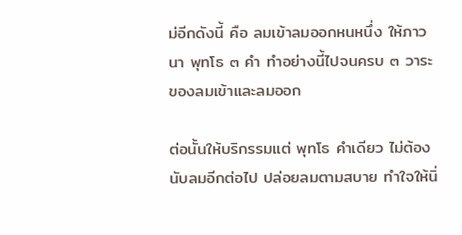ม่อีกดังนี้ คือ ลมเข้าลมออกหนหนึ่ง ให้ภาวนา พุทโธ ๓ คำ ทำอย่างนี้ไปจนครบ ๓ วาระของลมเข้าและลมออก

ต่อนั้นให้บริกรรมแต่ พุทโธ คำเดียว ไม่ต้องนับลมอีกต่อไป ปล่อยลมตามสบาย ทำใจให้นิ่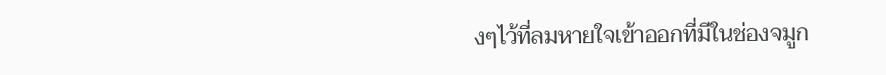งๆไว้ที่ลมหายใจเข้าออกที่มีในช่องจมูก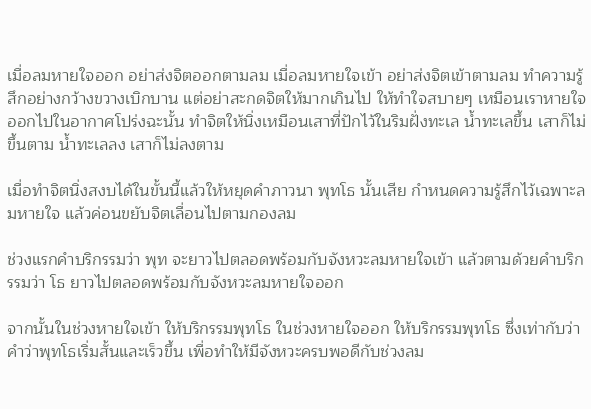เมื่อลมหายใจออก อย่าส่งจิตออกตามลม เมื่อลมหายใจเข้า อย่าส่งจิตเข้าตามลม ทำความรู้สึกอย่างกว้างขวางเบิกบาน แต่อย่าสะกดจิตให้มากเกินไป ให้ทำใจสบายๆ เหมือนเราหายใจออกไปในอากาศโปร่งฉะนั้น ทำจิตให้นิ่งเหมือนเสาที่ปักไว้ในริมฝั่งทะเล น้ำทะเลขึ้น เสาก็ไม่ขึ้นตาม น้ำทะเลลง เสาก็ไม่ลงตาม

เมื่อทำจิตนิ่งสงบได้ในขั้นนี้แล้วให้หยุดคำภาวนา พุทโธ นั้นเสีย กำหนดความรู้สึกไว้เฉพาะลมหายใจ แล้วค่อนขยับจิตเลื่อนไปตามกองลม

ช่วงแรกคำบริกรรมว่า พุท จะยาวไปตลอดพร้อมกับจังหวะลมหายใจเข้า แล้วตามด้วยคำบริกรรมว่า โธ ยาวไปตลอดพร้อมกับจังหวะลมหายใจออก

จากนั้นในช่วงหายใจเข้า ให้บริกรรมพุทโธ ในช่วงหายใจออก ให้บริกรรมพุทโธ ซึ่งเท่ากับว่าคำว่าพุทโธเริ่มสั้นและเร็วขึ้น เพื่อทำให้มีจังหวะครบพอดีกับช่วงลม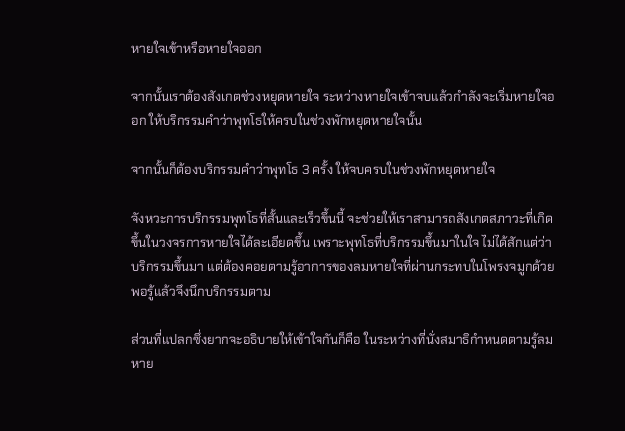หายใจเข้าหรือหายใจออก

จากนั้นเราต้องสังเกตช่วงหยุดหายใจ ระหว่างหายใจเข้าจบแล้วกำลังจะเริ่มหายใจออก ให้บริกรรมคำว่าพุทโธให้ครบในช่วงพักหยุดหายใจนั้น

จากนั้นก็ต้องบริกรรมคำว่าพุทโธ 3 ครั้ง ให้จบครบในช่วงพักหยุดหายใจ

จังหวะการบริกรรมพุทโธที่สั้นและเร็วขึ้นนี้ จะช่วยให้เราสามารถสังเกตสภาวะที่เกิดขึ้นในวงจรการหายใจได้ละเอียดขึ้น เพราะพุทโธที่บริกรรมขึ้นมาในใจ ไม่ได้สักแต่ว่าบริกรรมขึ้นมา แต่ต้องคอยตามรู้อาการของลมหายใจที่ผ่านกระทบในโพรงจมูกด้วย พอรู้แล้วจึงนึกบริกรรมตาม

ส่วนที่แปลกซึ่งยากจะอธิบายให้เข้าใจกันก็คือ ในระหว่างที่นั่งสมาธิกำหนดตามรู้ลมหาย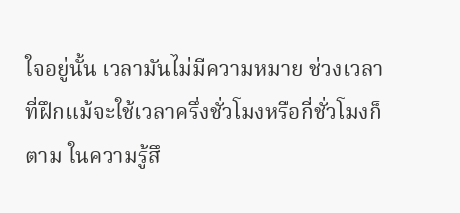ใจอยู่นั้น เวลามันไม่มีความหมาย ช่วงเวลาที่ฝึกแม้จะใช้เวลาครึ่งชั่วโมงหรือกี่ชั่วโมงก็ตาม ในความรู้สึ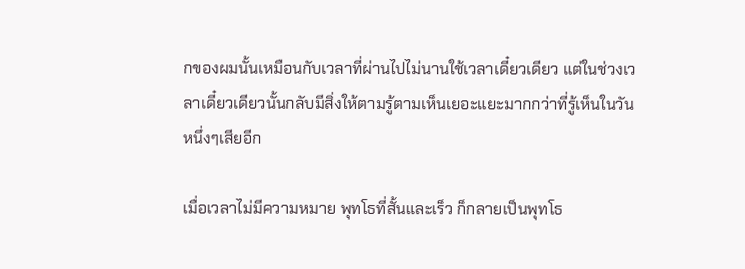กของผมนั้นเหมือนกับเวลาที่ผ่านไปไม่นานใช้เวลาเดี๋ยวเดียว แต่ในช่วงเวลาเดี๋ยวเดียวนั้นกลับมีสิ่งให้ตามรู้ตามเห็นเยอะแยะมากกว่าที่รู้เห็นในวันหนึ่งๆเสียอีก

เมื่อเวลาไม่มีความหมาย พุทโธที่สั้นและเร็ว ก็กลายเป็นพุทโธ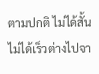ตามปกติ ไม่ได้สั้นไม่ได้เร็วต่างไปจา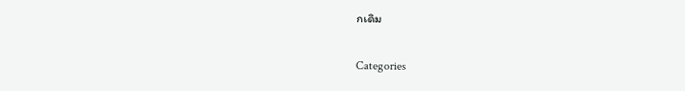กเดิม

Categories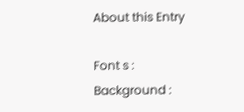About this Entry

Font s :
Background :